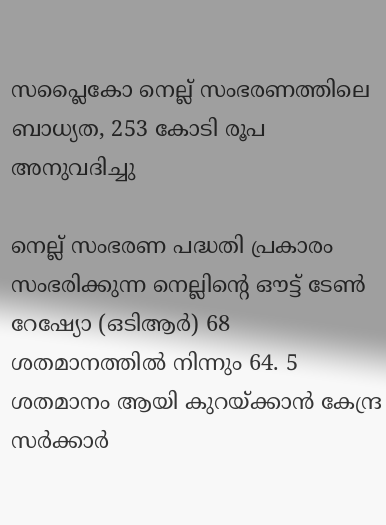സപ്ലൈകോ നെല്ല് സംഭരണത്തിലെ ബാധ്യത, 253 കോടി രൂപ അനുവദിച്ചു

നെല്ല് സംഭരണ പദ്ധതി പ്രകാരം സംഭരിക്കുന്ന നെല്ലിന്റെ ഔട്ട് ടേണ്‍ റേഷ്യോ (ഒടിആര്‍) 68 ശതമാനത്തില്‍ നിന്നും 64. 5 ശതമാനം ആയി കുറയ്ക്കാന്‍ കേന്ദ്ര സര്‍ക്കാര്‍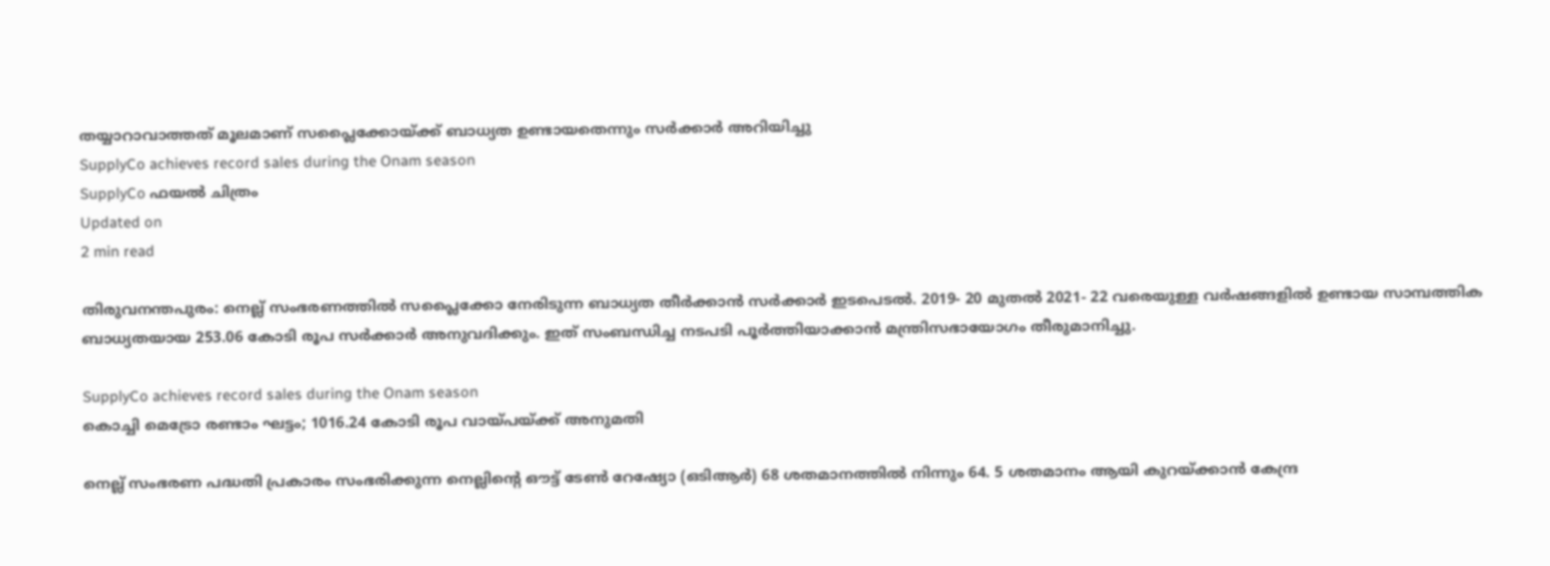തയ്യാറാവാത്തത് മൂലമാണ് സപ്ലൈക്കോയ്ക്ക് ബാധ്യത ഉണ്ടായതെന്നും സര്‍ക്കാര്‍ അറിയിച്ചു
SupplyCo achieves record sales during the Onam season
SupplyCo ഫയല്‍ ചിത്രം
Updated on
2 min read

തിരുവനന്തപുരം: നെല്ല് സംഭരണത്തില്‍ സപ്ലൈക്കോ നേരിടുന്ന ബാധ്യത തീര്‍ക്കാന്‍ സര്‍ക്കാര്‍ ഇടപെടല്‍. 2019- 20 മുതല്‍ 2021- 22 വരെയുള്ള വര്‍ഷങ്ങളില്‍ ഉണ്ടായ സാമ്പത്തിക ബാധ്യതയായ 253.06 കോടി രൂപ സര്‍ക്കാര്‍ അനുവദിക്കും. ഇത് സംബന്ധിച്ച നടപടി പൂര്‍ത്തിയാക്കാന്‍ മന്ത്രിസഭായോഗം തീരുമാനിച്ചു.

SupplyCo achieves record sales during the Onam season
കൊച്ചി മെട്രോ രണ്ടാം ഘട്ടം; 1016.24 കോടി രൂപ വായ്പയ്ക്ക് അനുമതി

നെല്ല് സംഭരണ പദ്ധതി പ്രകാരം സംഭരിക്കുന്ന നെല്ലിന്റെ ഔട്ട് ടേണ്‍ റേഷ്യോ (ഒടിആര്‍) 68 ശതമാനത്തില്‍ നിന്നും 64. 5 ശതമാനം ആയി കുറയ്ക്കാന്‍ കേന്ദ്ര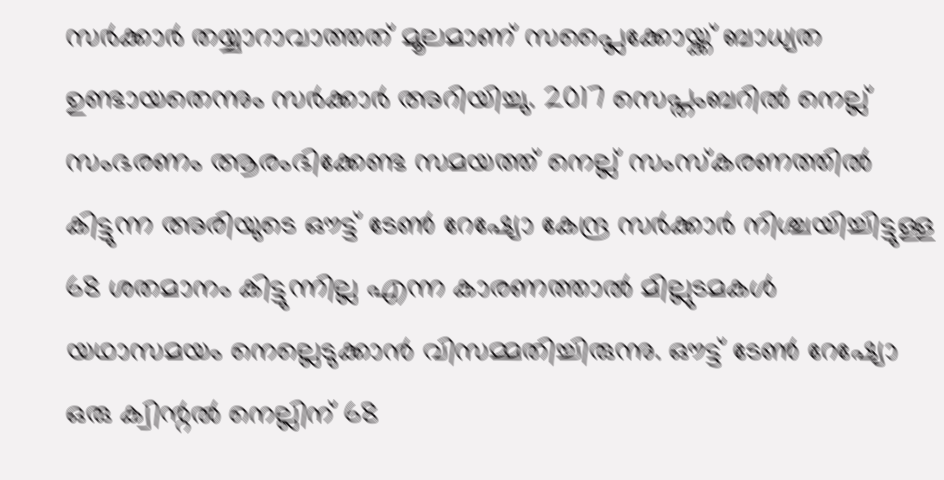സര്‍ക്കാര്‍ തയ്യാറാവാത്തത് മൂലമാണ് സപ്ലൈക്കോയ്ക്ക് ബാധ്യത ഉണ്ടായതെന്നും സര്‍ക്കാര്‍ അറിയിച്ചു. 2017 സെപ്തംബറില്‍ നെല്ല് സംഭരണം ആരംഭിക്കേണ്ട സമയത്ത് നെല്ല് സംസ്‌കരണത്തില്‍ കിട്ടുന്ന അരിയുടെ ഔട്ട് ടേണ്‍ റേഷ്യോ കേന്ദ്ര സര്‍ക്കാര്‍ നിശ്ചയിച്ചിട്ടുള്ള 68 ശതമാനം കിട്ടുന്നില്ല എന്ന കാരണത്താല്‍ മില്ലുടമകള്‍ യഥാസമയം നെല്ലെടുക്കാന്‍ വിസമ്മതിച്ചിരുന്നു. ഔട്ട് ടേണ്‍ റേഷ്യോ ഒരു ക്വിന്റല്‍ നെല്ലിന് 68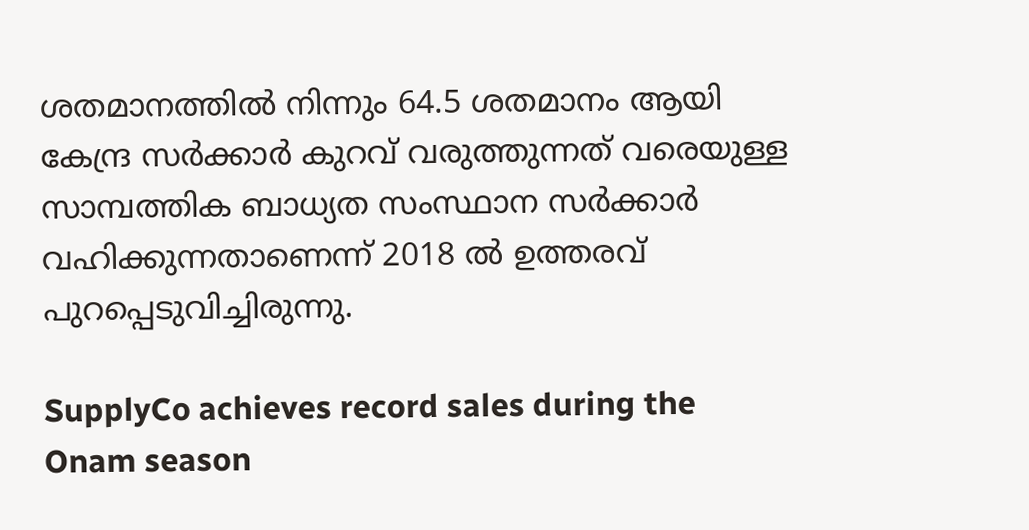ശതമാനത്തില്‍ നിന്നും 64.5 ശതമാനം ആയി കേന്ദ്ര സര്‍ക്കാര്‍ കുറവ് വരുത്തുന്നത് വരെയുള്ള സാമ്പത്തിക ബാധ്യത സംസ്ഥാന സര്‍ക്കാര്‍ വഹിക്കുന്നതാണെന്ന് 2018 ല്‍ ഉത്തരവ് പുറപ്പെടുവിച്ചിരുന്നു.

SupplyCo achieves record sales during the Onam season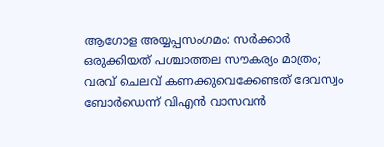ആഗോള അയ്യപ്പസംഗമം: സര്‍ക്കാര്‍ ഒരുക്കിയത് പശ്ചാത്തല സൗകര്യം മാത്രം; വരവ് ചെലവ് കണക്കുവെക്കേണ്ടത് ദേവസ്വം ബോര്‍ഡെന്ന് വിഎന്‍ വാസവന്‍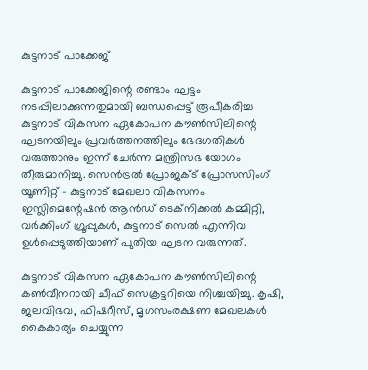കുട്ടനാട് പാക്കേജ്

കുട്ടനാട് പാക്കേജിന്റെ രണ്ടാം ഘട്ടം നടപ്പിലാക്കുന്നതുമായി ബന്ധപ്പെട്ട് രൂപീകരിച്ച കുട്ടനാട് വികസന ഏകോപന കൗണ്‍സിലിന്റെ ഘടനയിലും പ്രവര്‍ത്തനത്തിലും ഭേദഗതികള്‍ വരുത്താനും ഇന്ന് ചേര്‍ന്ന മന്ത്രിസഭ യോഗം തീരുമാനിച്ചു. സെന്‍ട്രല്‍ പ്രോജക്ട് പ്രോസസിംഗ് യൂണിറ്റ് - കുട്ടനാട് മേഖലാ വികസനം ഇസ്ലിമെന്റേഷന്‍ ആന്‍ഡ് ടെക്‌നിക്കല്‍ കമ്മിറ്റി, വര്‍ക്കിംഗ് ഗ്രൂപ്പുകള്‍, കുട്ടനാട് സെല്‍ എന്നിവ ഉള്‍പ്പെടുത്തിയാണ് പുതിയ ഘടന വരുന്നത്.

കുട്ടനാട് വികസന ഏകോപന കൗണ്‍സിലിന്റെ കണ്‍വീനറായി ചീഫ് സെക്രട്ടറിയെ നിശ്ചയിച്ചു. കൃഷി, ജലവിഭവ, ഫിഷറീസ്, മൃഗസംരക്ഷണ മേഖലകള്‍ കൈകാര്യം ചെയ്യുന്ന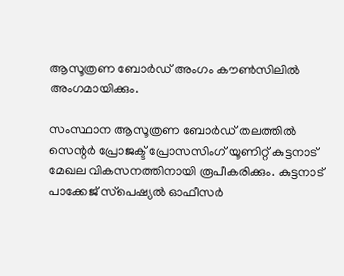ആസൂത്രണ ബോര്‍ഡ് അംഗം കൗണ്‍സിലില്‍ അംഗമായിക്കും.

സംസ്ഥാന ആസൂത്രണ ബോര്‍ഡ് തലത്തില്‍ സെന്റര്‍ പ്രോജക്ട് പ്രോസസിംഗ് യൂണിറ്റ് കുട്ടനാട് മേഖല വികസനത്തിനായി രൂപീകരിക്കും. കുട്ടനാട് പാക്കേജ് സ്‌പെഷ്യല്‍ ഓഫീസര്‍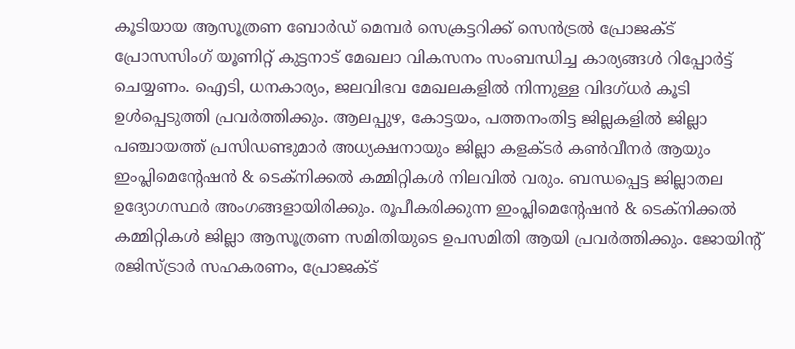കൂടിയായ ആസൂത്രണ ബോര്‍ഡ് മെമ്പര്‍ സെക്രട്ടറിക്ക് സെന്‍ട്രല്‍ പ്രോജക്ട് പ്രോസസിംഗ് യൂണിറ്റ് കുട്ടനാട് മേഖലാ വികസനം സംബന്ധിച്ച കാര്യങ്ങള്‍ റിപ്പോര്‍ട്ട് ചെയ്യണം. ഐടി, ധനകാര്യം, ജലവിഭവ മേഖലകളില്‍ നിന്നുള്ള വിദഗ്ധര്‍ കൂടി ഉള്‍പ്പെടുത്തി പ്രവര്‍ത്തിക്കും. ആലപ്പുഴ, കോട്ടയം, പത്തനംതിട്ട ജില്ലകളില്‍ ജില്ലാ പഞ്ചായത്ത് പ്രസിഡണ്ടുമാര്‍ അധ്യക്ഷനായും ജില്ലാ കളക്ടര്‍ കണ്‍വീനര്‍ ആയും ഇംപ്ലിമെന്റേഷന്‍ & ടെക്‌നിക്കല്‍ കമ്മിറ്റികള്‍ നിലവില്‍ വരും. ബന്ധപ്പെട്ട ജില്ലാതല ഉദ്യോഗസ്ഥര്‍ അംഗങ്ങളായിരിക്കും. രൂപീകരിക്കുന്ന ഇംപ്ലിമെന്റേഷന്‍ & ടെക്‌നിക്കല്‍ കമ്മിറ്റികള്‍ ജില്ലാ ആസൂത്രണ സമിതിയുടെ ഉപസമിതി ആയി പ്രവര്‍ത്തിക്കും. ജോയിന്റ് രജിസ്ട്രാര്‍ സഹകരണം, പ്രോജക്ട്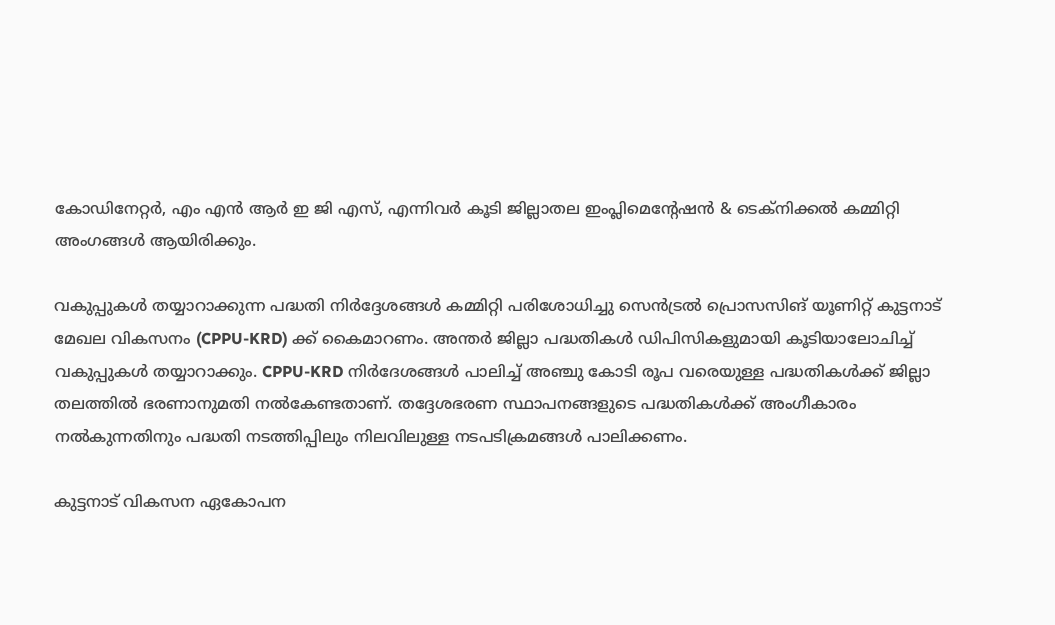കോഡിനേറ്റര്‍, എം എന്‍ ആര്‍ ഇ ജി എസ്, എന്നിവര്‍ കൂടി ജില്ലാതല ഇംപ്ലിമെന്റേഷന്‍ & ടെക്‌നിക്കല്‍ കമ്മിറ്റി അംഗങ്ങള്‍ ആയിരിക്കും.

വകുപ്പുകള്‍ തയ്യാറാക്കുന്ന പദ്ധതി നിര്‍ദ്ദേശങ്ങള്‍ കമ്മിറ്റി പരിശോധിച്ചു സെന്‍ട്രല്‍ പ്രൊസസിങ് യൂണിറ്റ് കുട്ടനാട് മേഖല വികസനം (CPPU-KRD) ക്ക് കൈമാറണം. അന്തര്‍ ജില്ലാ പദ്ധതികള്‍ ഡിപിസികളുമായി കൂടിയാലോചിച്ച് വകുപ്പുകള്‍ തയ്യാറാക്കും. CPPU-KRD നിര്‍ദേശങ്ങള്‍ പാലിച്ച് അഞ്ചു കോടി രൂപ വരെയുള്ള പദ്ധതികള്‍ക്ക് ജില്ലാ തലത്തില്‍ ഭരണാനുമതി നല്‍കേണ്ടതാണ്. തദ്ദേശഭരണ സ്ഥാപനങ്ങളുടെ പദ്ധതികള്‍ക്ക് അംഗീകാരം നല്‍കുന്നതിനും പദ്ധതി നടത്തിപ്പിലും നിലവിലുള്ള നടപടിക്രമങ്ങള്‍ പാലിക്കണം.

കുട്ടനാട് വികസന ഏകോപന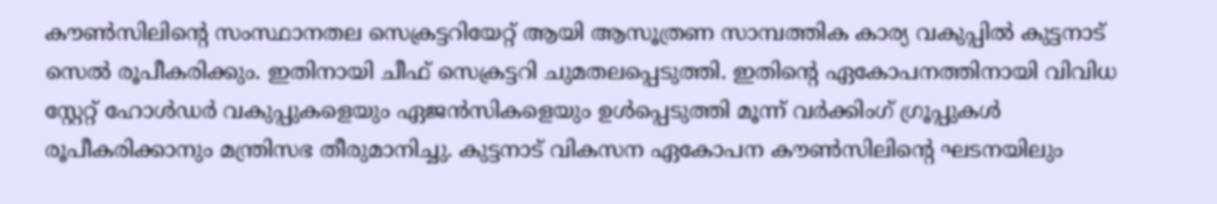കൗണ്‍സിലിന്റെ സംസ്ഥാനതല സെക്രട്ടറിയേറ്റ് ആയി ആസൂത്രണ സാമ്പത്തിക കാര്യ വകുപ്പില്‍ കുട്ടനാട് സെല്‍ രൂപീകരിക്കും. ഇതിനായി ചീഫ് സെക്രട്ടറി ചുമതലപ്പെടുത്തി. ഇതിന്റെ ഏകോപനത്തിനായി വിവിധ സ്റ്റേറ്റ് ഹോള്‍ഡര്‍ വകുപ്പുകളെയും ഏജന്‍സികളെയും ഉള്‍പ്പെടുത്തി മൂന്ന് വര്‍ക്കിംഗ് ഗ്രൂപ്പുകള്‍ രൂപീകരിക്കാനും മന്ത്രിസഭ തീരുമാനിച്ചു. കുട്ടനാട് വികസന ഏകോപന കൗണ്‍സിലിന്റെ ഘടനയിലും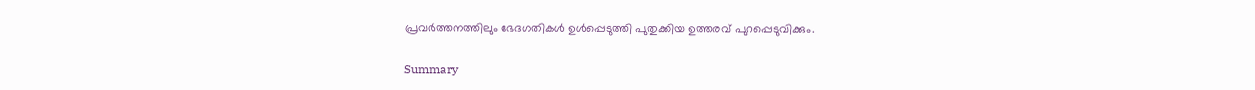പ്രവര്‍ത്തനത്തിലും ഭേദഗതികള്‍ ഉള്‍പ്പെടുത്തി പുതുക്കിയ ഉത്തരവ് പുറപ്പെടുവിക്കും.

Summary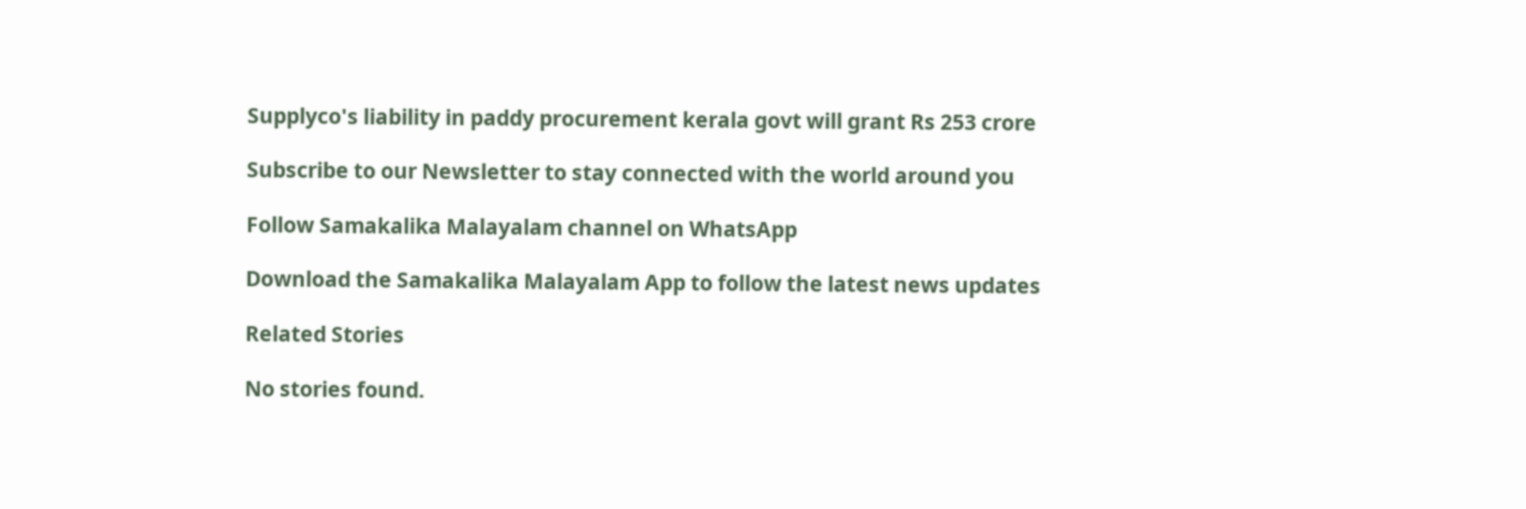Supplyco's liability in paddy procurement kerala govt will grant Rs 253 crore

Subscribe to our Newsletter to stay connected with the world around you

Follow Samakalika Malayalam channel on WhatsApp

Download the Samakalika Malayalam App to follow the latest news updates

Related Stories

No stories found.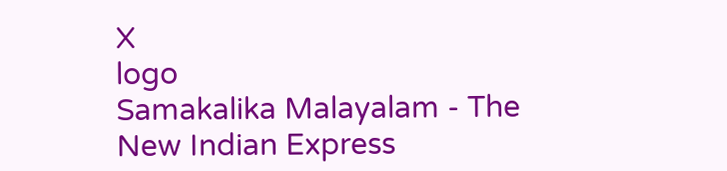X
logo
Samakalika Malayalam - The New Indian Express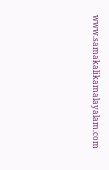www.samakalikamalayalam.com